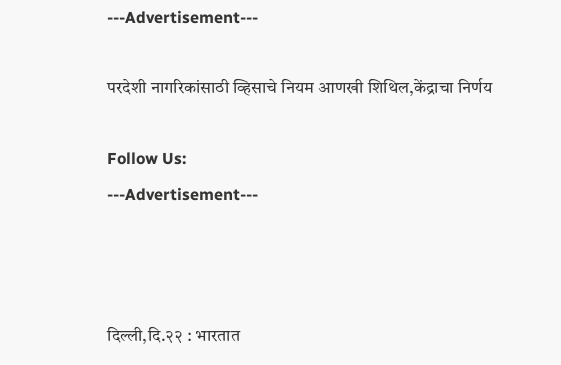---Advertisement---

परदेशी नागरिकांसाठी व्हिसाचे नियम आणखी शिथिल,केंद्राचा निर्णय

Follow Us:
---Advertisement---



दिल्ली,दि.२२ : भारतात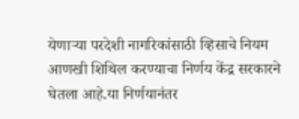येणाऱ्या परदेशी नागरिकांसाठी व्हिसाचे नियम आणखी शिथिल करण्याचा निर्णय केंद्र सरकारने घेतला आहे.या निर्णयानंतर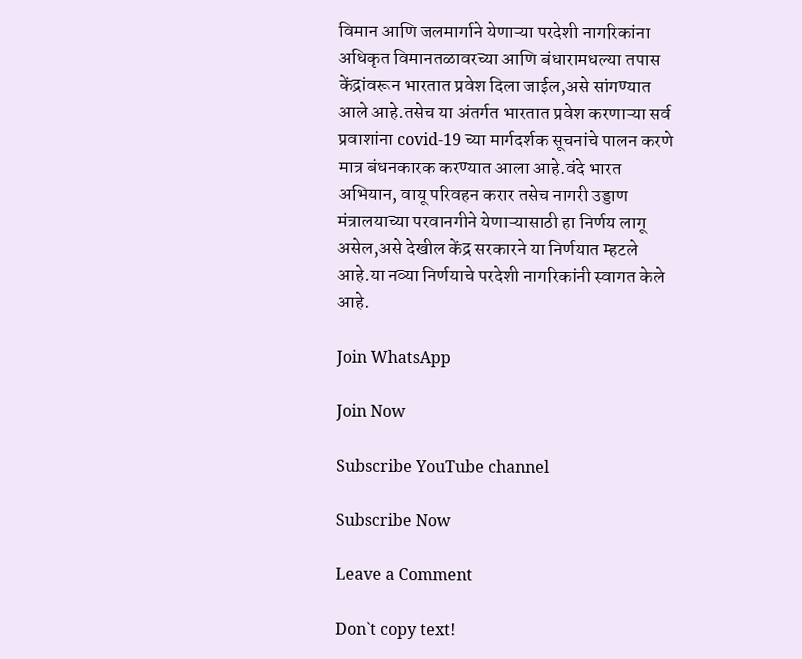विमान आणि जलमार्गाने येणाऱ्या परदेशी नागरिकांना अधिकृत विमानतळावरच्या आणि बंधारामधल्या तपास केंद्रांवरून भारतात प्रवेश दिला जाईल,असे सांगण्यात आले आहे.तसेच या अंतर्गत भारतात प्रवेश करणाऱ्या सर्व प्रवाशांना covid-19 च्या मार्गदर्शक सूचनांचे पालन करणे मात्र बंधनकारक करण्यात आला आहे.वंदे भारत अभियान, वायू परिवहन करार तसेच नागरी उड्डाण मंत्रालयाच्या परवानगीने येणाऱ्यासाठी हा निर्णय लागू असेल,असे देखील केंद्र सरकारने या निर्णयात म्हटले आहे.या नव्या निर्णयाचे परदेशी नागरिकांनी स्वागत केले आहे.

Join WhatsApp

Join Now

Subscribe YouTube channel

Subscribe Now

Leave a Comment

Don`t copy text!